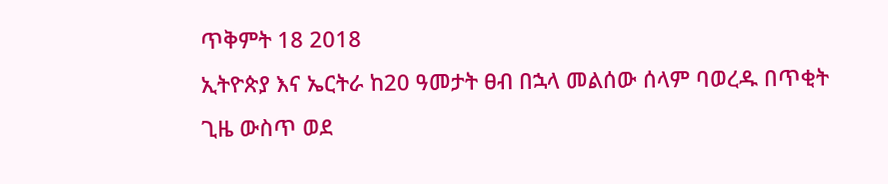ጥቅምት 18 2018
ኢትዮጵያ እና ኤርትራ ከ20 ዓመታት ፀብ በኋላ መልሰው ሰላም ባወረዱ በጥቂት ጊዜ ውስጥ ወደ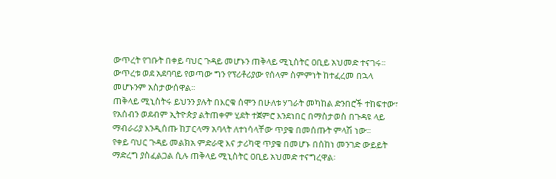ውጥረት የገቡት በቀይ ባህር ጉዳይ መሆኑን ጠቅላይ ሚኒስትር ዐቢይ አህመድ ተናገሩ፡፡
ውጥረቱ ወደ አደባባይ የወጣው ግን የፕሪቶሪያው የሰላም ስምምነት ከተፈረመ በኋላ መሆኑንም አስታውሰዋል፡፡
ጠቅላይ ሚኒስትሩ ይህንን ያሉት በእርቁ ሰሞን በሁለቱ ሃገራት መካከል ድንበሮች ተከፍተው፣ የአሰብን ወደብም ኢትዮጵያ ልትጠቀም ሂደት ተጀምሮ እንደነበር በማስታወስ በጉዳዩ ላይ ማብራሪያ እንዲሰጡ ከፓርላማ አባላት ለተነሳላቸው ጥያቄ በመሰጡት ምላሽ ነው፡፡
የቀይ ባህር ጉዳይ መልክአ ምድራዊ እና ታሪካዊ ጥያቄ በመሆኑ በሰከነ መንገድ ውይይት ማድረግ ያስፈልጋል ሲሉ ጠቅላይ ሚኒስትር ዐቢይ አህመድ ተናግረዋል፡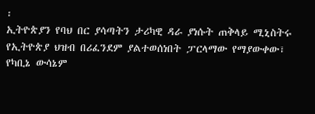፡
ኢትዮጵያን የባህ በር ያሳጣትን ታሪካዊ ዳራ ያነሱት ጠቅላይ ሚኒስትሩ የኢትዮጵያ ህዝብ በሪፈንደም ያልተወሰነበት ፓርላማው የማያውቀው፣ የካቢኔ ውሳኔም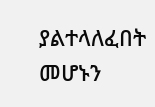ያልተላለፈበት መሆኑን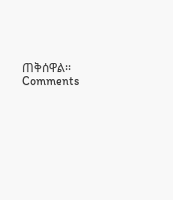ጠቅሰዋል፡፡
Comments